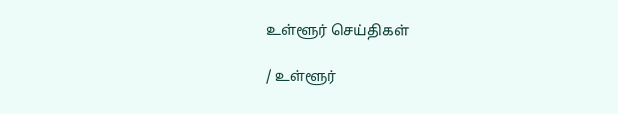உள்ளூர் செய்திகள்

/ உள்ளூர்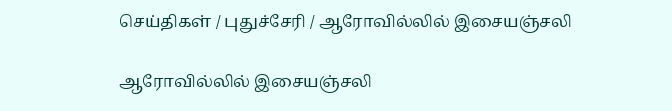செய்திகள் / புதுச்சேரி / ஆரோவில்லில் இசையஞ்சலி

ஆரோவில்லில் இசையஞ்சலி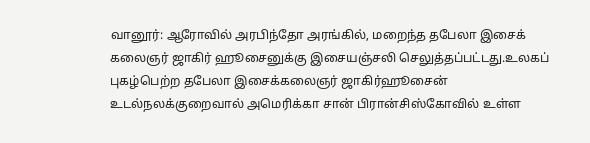வானூர்: ஆரோவில் அரபிந்தோ அரங்கில், மறைந்த தபேலா இசைக் கலைஞர் ஜாகிர் ஹூசைனுக்கு இசையஞ்சலி செலுத்தப்பட்டது.உலகப் புகழ்பெற்ற தபேலா இசைக்கலைஞர் ஜாகிர்ஹூசைன் உடல்நலக்குறைவால் அமெரிக்கா சான் பிரான்சிஸ்கோவில் உள்ள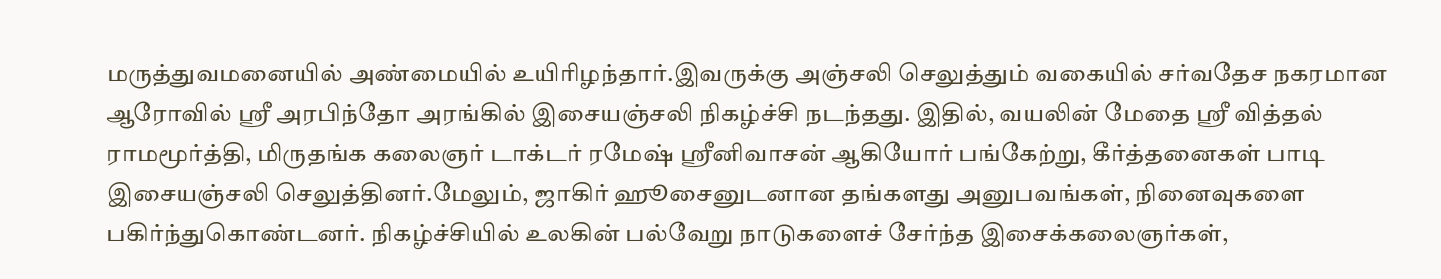மருத்துவமனையில் அண்மையில் உயிரிழந்தார்.இவருக்கு அஞ்சலி செலுத்தும் வகையில் சர்வதேச நகரமான ஆரோவில் ஸ்ரீ அரபிந்தோ அரங்கில் இசையஞ்சலி நிகழ்ச்சி நடந்தது. இதில், வயலின் மேதை ஸ்ரீ வித்தல் ராமமூர்த்தி, மிருதங்க கலைஞர் டாக்டர் ரமேஷ் ஸ்ரீனிவாசன் ஆகியோர் பங்கேற்று, கீர்த்தனைகள் பாடி இசையஞ்சலி செலுத்தினர்.மேலும், ஜாகிர் ஹூசைனுடனான தங்களது அனுபவங்கள், நினைவுகளை பகிர்ந்துகொண்டனர். நிகழ்ச்சியில் உலகின் பல்வேறு நாடுகளைச் சேர்ந்த இசைக்கலைஞர்கள்,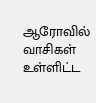ஆரோவில் வாசிகள் உள்ளிட்ட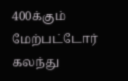400க்கும் மேற்பட்டோர் கலந்து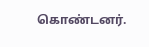கொண்டனர்.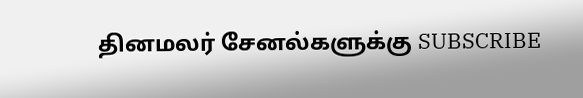தினமலர் சேனல்களுக்கு SUBSCRIBE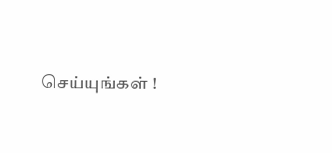செய்யுங்கள் !